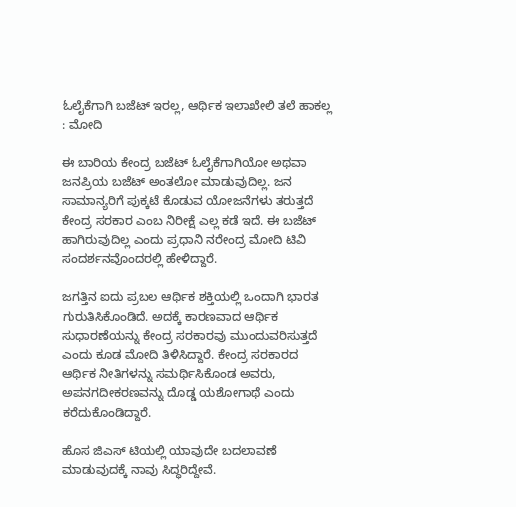ಓಲೈಕೆಗಾಗಿ ಬಜೆಟ್ ಇರಲ್ಲ, ಆರ್ಥಿಕ ಇಲಾಖೇಲಿ ತಲೆ ಹಾಕಲ್ಲ : ಮೋದಿ

ಈ ಬಾರಿಯ ಕೇಂದ್ರ ಬಜೆಟ್ ಓಲೈಕೆಗಾಗಿಯೋ ಅಥವಾ ಜನಪ್ರಿಯ ಬಜೆಟ್ ಅಂತಲೋ ಮಾಡುವುದಿಲ್ಲ. ಜನ ಸಾಮಾನ್ಯರಿಗೆ ಪುಕ್ಕಟೆ ಕೊಡುವ ಯೋಜನೆಗಳು ತರುತ್ತದೆ ಕೇಂದ್ರ ಸರಕಾರ ಎಂಬ ನಿರೀಕ್ಷೆ ಎಲ್ಲ ಕಡೆ ಇದೆ. ಈ ಬಜೆಟ್ ಹಾಗಿರುವುದಿಲ್ಲ ಎಂದು ಪ್ರಧಾನಿ ನರೇಂದ್ರ ಮೋದಿ ಟಿವಿ ಸಂದರ್ಶನವೊಂದರಲ್ಲಿ ಹೇಳಿದ್ದಾರೆ.

ಜಗತ್ತಿನ ಐದು ಪ್ರಬಲ ಆರ್ಥಿಕ ಶಕ್ತಿಯಲ್ಲಿ ಒಂದಾಗಿ ಭಾರತ ಗುರುತಿಸಿಕೊಂಡಿದೆ. ಅದಕ್ಕೆ ಕಾರಣವಾದ ಆರ್ಥಿಕ ಸುಧಾರಣೆಯನ್ನು ಕೇಂದ್ರ ಸರಕಾರವು ಮುಂದುವರಿಸುತ್ತದೆ ಎಂದು ಕೂಡ ಮೋದಿ ತಿಳಿಸಿದ್ದಾರೆ. ಕೇಂದ್ರ ಸರಕಾರದ ಆರ್ಥಿಕ ನೀತಿಗಳನ್ನು ಸಮರ್ಥಿಸಿಕೊಂಡ ಅವರು, ಅಪನಗದೀಕರಣವನ್ನು ದೊಡ್ಡ ಯಶೋಗಾಥೆ ಎಂದು ಕರೆದುಕೊಂಡಿದ್ದಾರೆ.

ಹೊಸ ಜಿಎಸ್ ಟಿಯಲ್ಲಿ ಯಾವುದೇ ಬದಲಾವಣೆ ಮಾಡುವುದಕ್ಕೆ ನಾವು ಸಿದ್ಧರಿದ್ದೇವೆ.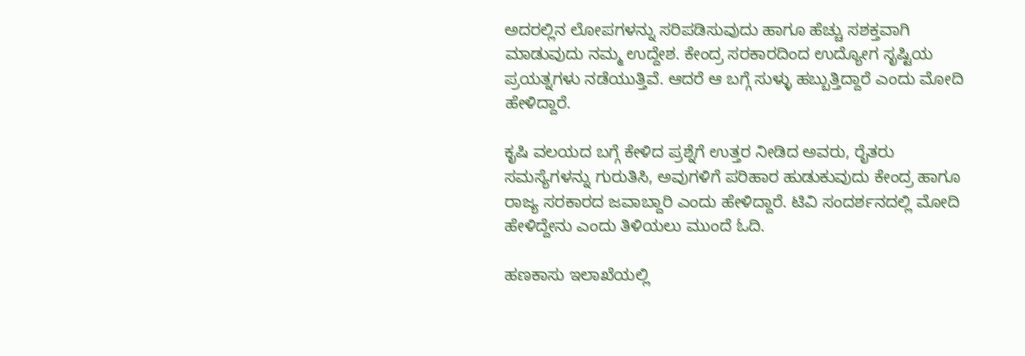ಅದರಲ್ಲಿನ ಲೋಪಗಳನ್ನು ಸರಿಪಡಿಸುವುದು ಹಾಗೂ ಹೆಚ್ಚು ಸಶಕ್ತವಾಗಿ ಮಾಡುವುದು ನಮ್ಮ ಉದ್ದೇಶ. ಕೇಂದ್ರ ಸರಕಾರದಿಂದ ಉದ್ಯೋಗ ಸೃಷ್ಟಿಯ ಪ್ರಯತ್ನಗಳು ನಡೆಯುತ್ತಿವೆ. ಆದರೆ ಆ ಬಗ್ಗೆ ಸುಳ್ಳು ಹಬ್ಬುತ್ತಿದ್ದಾರೆ ಎಂದು ಮೋದಿ ಹೇಳಿದ್ದಾರೆ.

ಕೃಷಿ ವಲಯದ ಬಗ್ಗೆ ಕೇಳಿದ ಪ್ರಶ್ನೆಗೆ ಉತ್ತರ ನೀಡಿದ ಅವರು, ರೈತರು ಸಮಸ್ಯೆಗಳನ್ನು ಗುರುತಿಸಿ, ಅವುಗಳಿಗೆ ಪರಿಹಾರ ಹುಡುಕುವುದು ಕೇಂದ್ರ ಹಾಗೂ ರಾಜ್ಯ ಸರಕಾರದ ಜವಾಬ್ದಾರಿ ಎಂದು ಹೇಳಿದ್ದಾರೆ. ಟಿವಿ ಸಂದರ್ಶನದಲ್ಲಿ ಮೋದಿ ಹೇಳಿದ್ದೇನು ಎಂದು ತಿಳಿಯಲು ಮುಂದೆ ಓದಿ.

ಹಣಕಾಸು ಇಲಾಖೆಯಲ್ಲಿ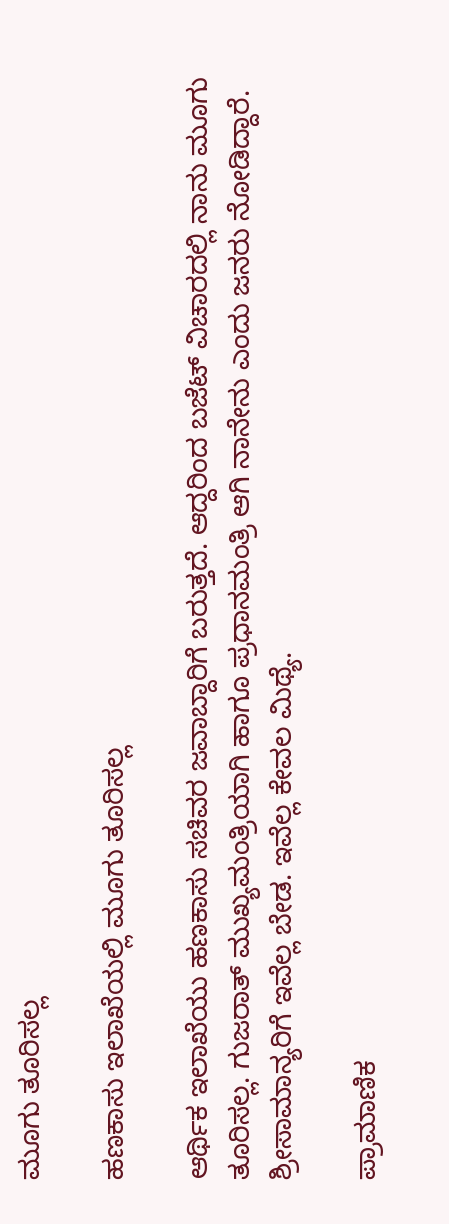ಮೂಗು ತೂರಿಸಲ್ಲ

ಹಣಕಾಸು ಇಲಾಖೆಯಲ್ಲಿ ಮೂಗು ತೂರಿಸಲ್ಲ

ಆರ್ಥಿಕ ಇಲಾಖೆಯು ಹಣಕಾಸು ಸಚಿವರ ಜವಾಬ್ದಾರಿಗೆ ಬರುತ್ತದೆ. ಆದ್ದರಿಂದ ಬಜೆಟ್ ವಿಚಾರದಲ್ಲಿ ನಾನು ಮೂಗು ತೂರಿಸಲ್ಲ. ಗುಜರಾತ್ ಮುಖ್ಯಮಂತ್ರಿಯಾಗಿ ಹಾಗೂ ಪ್ರಧಾನಮಂತ್ರಿ ಆಗಿ ನಾನೇನು ಎಂದು ಜನರು ನೋಡಿದ್ದಾರೆ. ಶ್ರೀಸಾಮಾನ್ಯರಿಗೆ ಇವೆಲ್ಲ ಬೇಡ. ಇವೆಲ್ಲ ಕೇವಲ ಮಿಥ್ಯೆ.

ಪ್ರಾಮಾಣಿಕ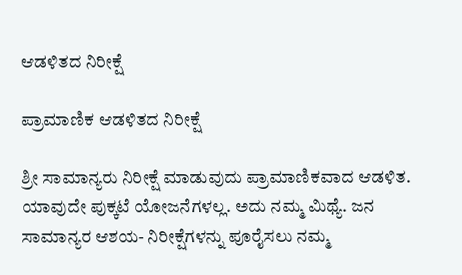ಆಡಳಿತದ ನಿರೀಕ್ಷೆ

ಪ್ರಾಮಾಣಿಕ ಆಡಳಿತದ ನಿರೀಕ್ಷೆ

ಶ್ರೀ ಸಾಮಾನ್ಯರು ನಿರೀಕ್ಷೆ ಮಾಡುವುದು ಪ್ರಾಮಾಣಿಕವಾದ ಆಡಳಿತ. ಯಾವುದೇ ಪುಕ್ಕಟೆ ಯೋಜನೆಗಳಲ್ಲ. ಅದು ನಮ್ಮ ಮಿಥ್ಯೆ. ಜನ ಸಾಮಾನ್ಯರ ಆಶಯ- ನಿರೀಕ್ಷೆಗಳನ್ನು ಪೂರೈಸಲು ನಮ್ಮ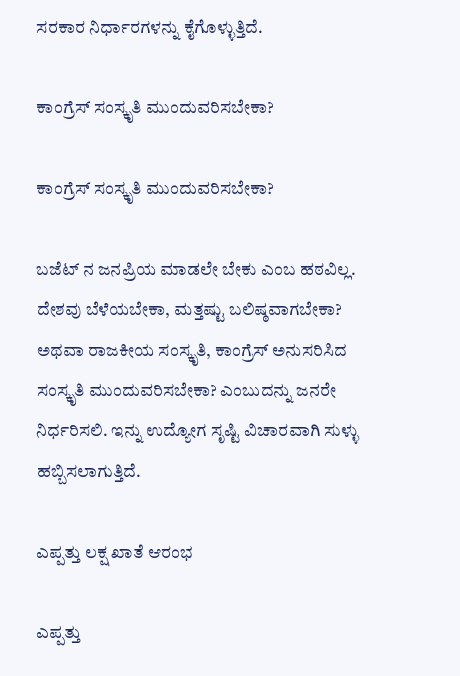ಸರಕಾರ ನಿರ್ಧಾರಗಳನ್ನು ಕೈಗೊಳ್ಳುತ್ತಿದೆ.

ಕಾಂಗ್ರೆಸ್ ಸಂಸ್ಕೃತಿ ಮುಂದುವರಿಸಬೇಕಾ?

ಕಾಂಗ್ರೆಸ್ ಸಂಸ್ಕೃತಿ ಮುಂದುವರಿಸಬೇಕಾ?

ಬಜೆಟ್ ನ ಜನಪ್ರಿಯ ಮಾಡಲೇ ಬೇಕು ಎಂಬ ಹಠವಿಲ್ಲ. ದೇಶವು ಬೆಳೆಯಬೇಕಾ, ಮತ್ತಷ್ಟು ಬಲಿಷ್ಠವಾಗಬೇಕಾ? ಅಥವಾ ರಾಜಕೀಯ ಸಂಸ್ಕೃತಿ, ಕಾಂಗ್ರೆಸ್ ಅನುಸರಿಸಿದ ಸಂಸ್ಕೃತಿ ಮುಂದುವರಿಸಬೇಕಾ? ಎಂಬುದನ್ನು ಜನರೇ ನಿರ್ಧರಿಸಲಿ. ಇನ್ನು ಉದ್ಯೋಗ ಸೃಷ್ಟಿ ವಿಚಾರವಾಗಿ ಸುಳ್ಳು ಹಬ್ಬಿಸಲಾಗುತ್ತಿದೆ.

ಎಪ್ಪತ್ತು ಲಕ್ಷ ಖಾತೆ ಆರಂಭ

ಎಪ್ಪತ್ತು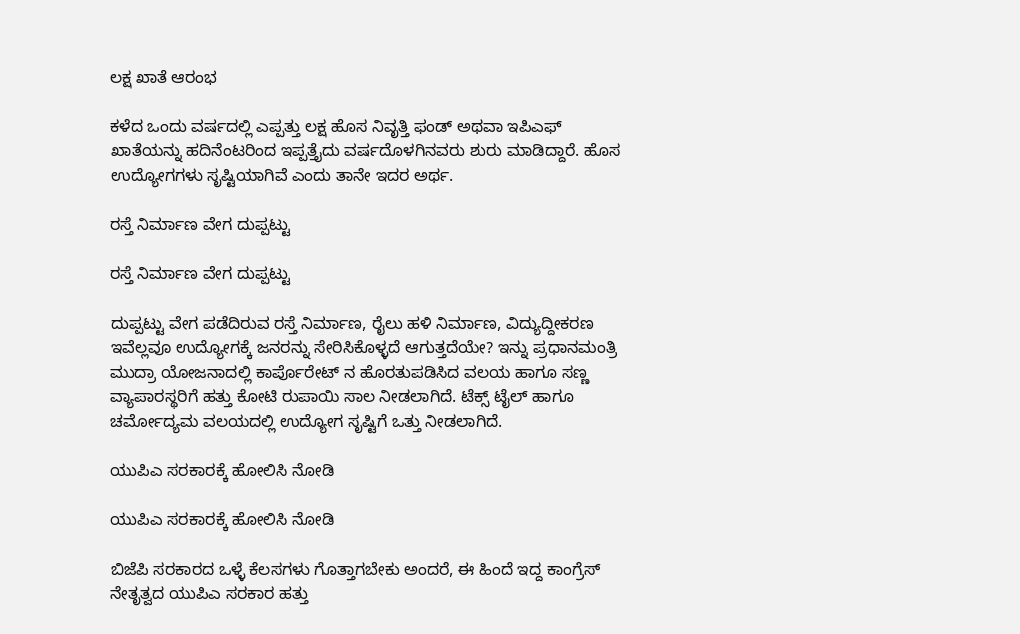ಲಕ್ಷ ಖಾತೆ ಆರಂಭ

ಕಳೆದ ಒಂದು ವರ್ಷದಲ್ಲಿ ಎಪ್ಪತ್ತು ಲಕ್ಷ ಹೊಸ ನಿವೃತ್ತಿ ಫಂಡ್ ಅಥವಾ ಇಪಿಎಫ್ ಖಾತೆಯನ್ನು ಹದಿನೆಂಟರಿಂದ ಇಪ್ಪತ್ತೈದು ವರ್ಷದೊಳಗಿನವರು ಶುರು ಮಾಡಿದ್ದಾರೆ. ಹೊಸ ಉದ್ಯೋಗಗಳು ಸೃಷ್ಟಿಯಾಗಿವೆ ಎಂದು ತಾನೇ ಇದರ ಅರ್ಥ.

ರಸ್ತೆ ನಿರ್ಮಾಣ ವೇಗ ದುಪ್ಪಟ್ಟು

ರಸ್ತೆ ನಿರ್ಮಾಣ ವೇಗ ದುಪ್ಪಟ್ಟು

ದುಪ್ಪಟ್ಟು ವೇಗ ಪಡೆದಿರುವ ರಸ್ತೆ ನಿರ್ಮಾಣ, ರೈಲು ಹಳಿ ನಿರ್ಮಾಣ, ವಿದ್ಯುದ್ದೀಕರಣ ಇವೆಲ್ಲವೂ ಉದ್ಯೋಗಕ್ಕೆ ಜನರನ್ನು ಸೇರಿಸಿಕೊಳ್ಳದೆ ಆಗುತ್ತದೆಯೇ? ಇನ್ನು ಪ್ರಧಾನಮಂತ್ರಿ ಮುದ್ರಾ ಯೋಜನಾದಲ್ಲಿ ಕಾರ್ಪೊರೇಟ್ ನ ಹೊರತುಪಡಿಸಿದ ವಲಯ ಹಾಗೂ ಸಣ್ಣ ವ್ಯಾಪಾರಸ್ಥರಿಗೆ ಹತ್ತು ಕೋಟಿ ರುಪಾಯಿ ಸಾಲ ನೀಡಲಾಗಿದೆ. ಟೆಕ್ಸ್ ಟೈಲ್ ಹಾಗೂ ಚರ್ಮೋದ್ಯಮ ವಲಯದಲ್ಲಿ ಉದ್ಯೋಗ ಸೃಷ್ಟಿಗೆ ಒತ್ತು ನೀಡಲಾಗಿದೆ.

ಯುಪಿಎ ಸರಕಾರಕ್ಕೆ ಹೋಲಿಸಿ ನೋಡಿ

ಯುಪಿಎ ಸರಕಾರಕ್ಕೆ ಹೋಲಿಸಿ ನೋಡಿ

ಬಿಜೆಪಿ ಸರಕಾರದ ಒಳ್ಳೆ ಕೆಲಸಗಳು ಗೊತ್ತಾಗಬೇಕು ಅಂದರೆ, ಈ ಹಿಂದೆ ಇದ್ದ ಕಾಂಗ್ರೆಸ್ ನೇತೃತ್ವದ ಯುಪಿಎ ಸರಕಾರ ಹತ್ತು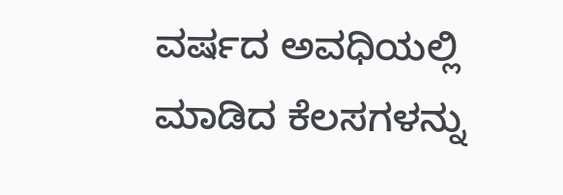ವರ್ಷದ ಅವಧಿಯಲ್ಲಿ ಮಾಡಿದ ಕೆಲಸಗಳನ್ನು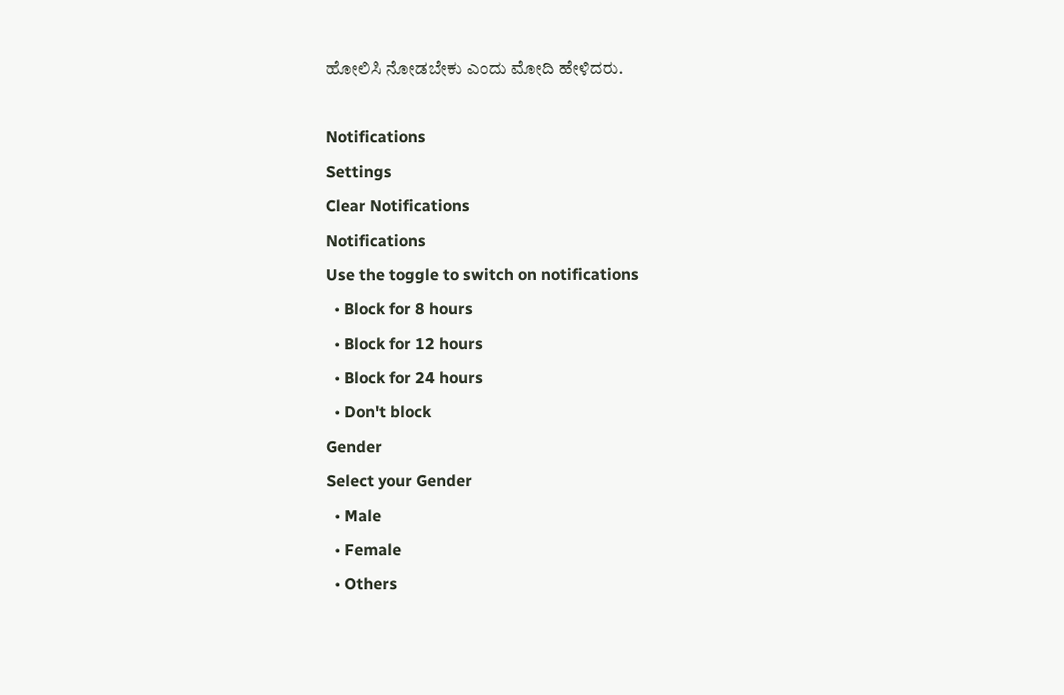ಹೋಲಿಸಿ ನೋಡಬೇಕು ಎಂದು ಮೋದಿ ಹೇಳಿದರು.

Notifications
Settings
Clear Notifications
Notifications
Use the toggle to switch on notifications
  • Block for 8 hours
  • Block for 12 hours
  • Block for 24 hours
  • Don't block
Gender
Select your Gender
  • Male
  • Female
  • Others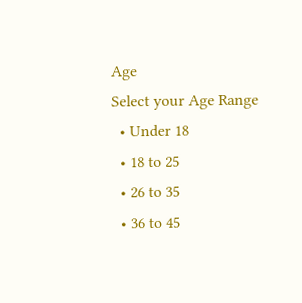Age
Select your Age Range
  • Under 18
  • 18 to 25
  • 26 to 35
  • 36 to 45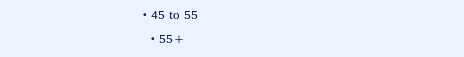• 45 to 55
  • 55+